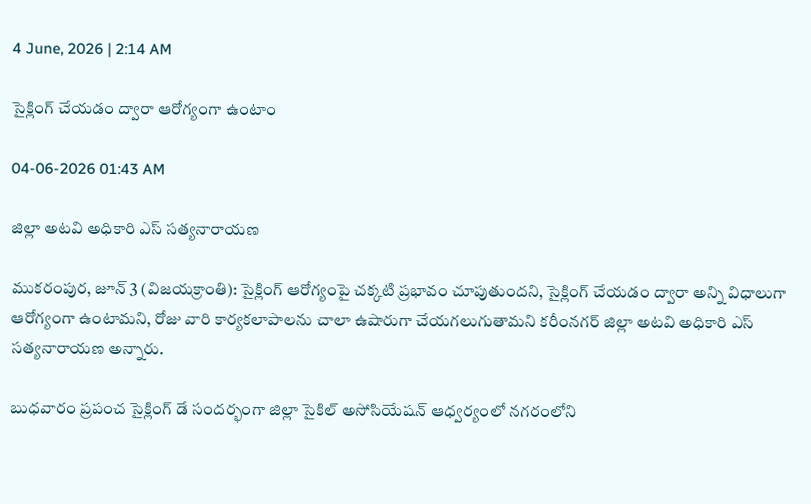4 June, 2026 | 2:14 AM

సైక్లింగ్ చేయడం ద్వారా ఆరోగ్యంగా ఉంటాం

04-06-2026 01:43 AM

జిల్లా అటవి అధికారి ఎస్ సత్యనారాయణ

ముకరంపుర, జూన్ 3 (విజయక్రాంతి): సైక్లింగ్ ఆరోగ్యంపై చక్కటి ప్రభావం చూపుతుందని, సైక్లింగ్ చేయడం ద్వారా అన్ని విధాలుగా ఆరోగ్యంగా ఉంటామని, రోజు వారి కార్యకలాపాలను చాలా ఉషారుగా చేయగలుగుతామని కరీంనగర్ జిల్లా అటవి అధికారి ఎస్ సత్యనారాయణ అన్నారు.

బుధవారం ప్రపంచ సైక్లింగ్ డే సందర్భంగా జిల్లా సైకిల్ అసోసియేషన్ ఆధ్వర్యంలో నగరంలోని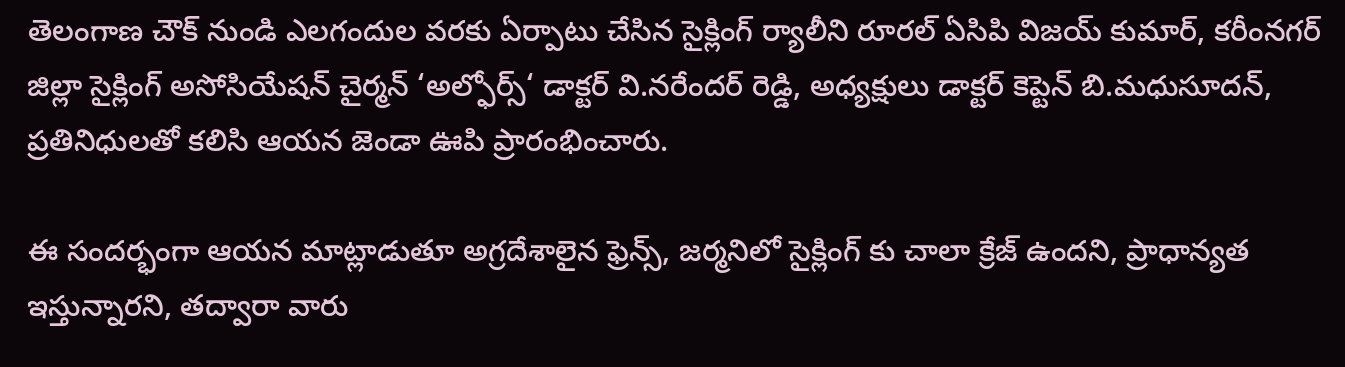తెలంగాణ చౌక్ నుండి ఎలగందుల వరకు ఏర్పాటు చేసిన సైక్లింగ్ ర్యాలీని రూరల్ ఏసిపి విజయ్ కుమార్, కరీంనగర్ జిల్లా సైక్లింగ్ అసోసియేషన్ చైర్మన్ ‘అల్ఫోర్స్‘ డాక్టర్ వి.నరేందర్ రెడ్డి, అధ్యక్షులు డాక్టర్ కెప్టెన్ బి.మధుసూదన్, ప్రతినిధులతో కలిసి ఆయన జెండా ఊపి ప్రారంభించారు.

ఈ సందర్భంగా ఆయన మాట్లాడుతూ అగ్రదేశాలైన ఫ్రెన్స్, జర్మనిలో సైక్లింగ్ కు చాలా క్రేజ్ ఉందని, ప్రాధాన్యత ఇస్తున్నారని, తద్వారా వారు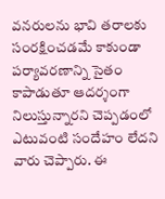వనరులను భావి తరాలకు సంరక్షించడమే కాకుండా పర్యావరణాన్ని సైతం కాపాడుతూ ఆదర్శంగా నిలుస్తున్నారని చెప్పడంలో ఎటువంటి సందేహం లేదని వారు చెప్పారు. ఈ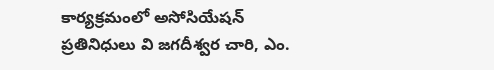కార్యక్రమంలో అసోసియేషన్ ప్రతినిధులు వి జగదీశ్వర చారి, ఎం.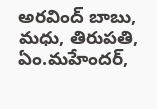అరవింద్ బాబు, మధు, తిరుపతి, ఏం.మహేందర్,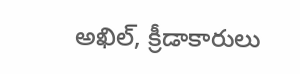అఖిల్, క్రీడాకారులు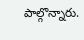పాల్గొన్నారు.